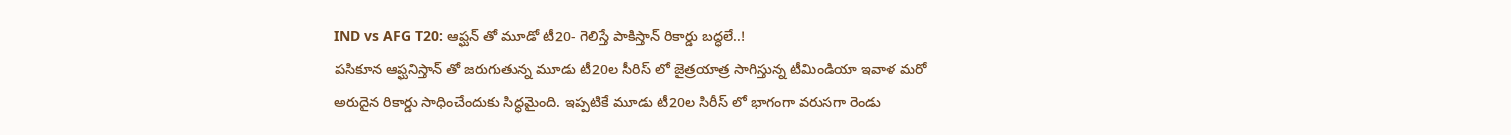IND vs AFG T20: ఆప్ఘన్ తో మూడో టీ20- గెలిస్తే పాకిస్తాన్ రికార్డు బద్ధలే..!
పసికూన ఆప్ఘనిస్తాన్ తో జరుగుతున్న మూడు టీ20ల సీరిస్ లో జైత్రయాత్ర సాగిస్తున్న టీమిండియా ఇవాళ మరో అరుదైన రికార్డు సాధించేందుకు సిద్ధమైంది. ఇప్పటికే మూడు టీ20ల సిరీస్ లో భాగంగా వరుసగా రెండు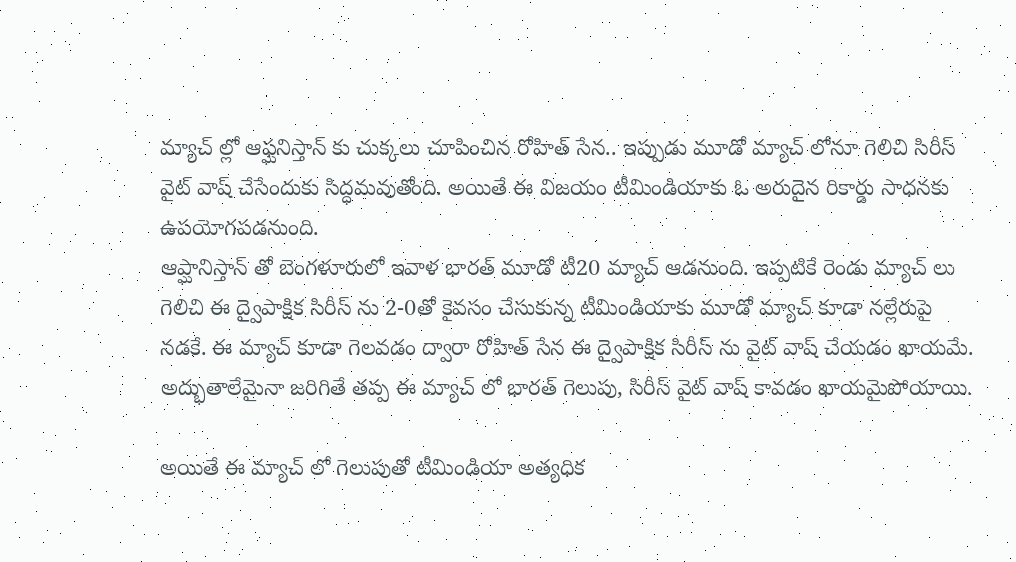మ్యాచ్ ల్లో ఆఫ్ఘనిస్తాన్ కు చుక్కలు చూపించిన రోహిత్ సేన.. ఇప్పుడు మూడో మ్యాచ్ లోనూ గెలిచి సిరీస్ వైట్ వాష్ చేసేందుకు సిద్ధమవుతోంది. అయితే ఈ విజయం టీమిండియాకు ఓ అరుదైన రికార్డు సాధనకు ఉపయోగపడనుంది.
ఆప్ఘానిస్తాన్ తో బెంగళూరులో ఇవాళ భారత్ మూడో టీ20 మ్యాచ్ ఆడనుంది. ఇప్పటికే రెండు మ్యాచ్ లు గెలిచి ఈ ద్వైపాక్షిక సిరీస్ ను 2-0తో కైవసం చేసుకున్న టీమిండియాకు మూడో మ్యాచ్ కూడా నల్లేరుపై నడకే. ఈ మ్యాచ్ కూడా గెలవడం ద్వారా రోహిత్ సేన ఈ ద్వైపాక్షిక సిరీస్ ను వైట్ వాష్ చేయడం ఖాయమే. అద్భుతాలేమైనా జరిగితే తప్ప ఈ మ్యాచ్ లో భారత్ గెలుపు, సిరీస్ వైట్ వాష్ కావడం ఖాయమైపోయాయి.

అయితే ఈ మ్యాచ్ లో గెలుపుతో టీమిండియా అత్యధిక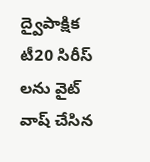ద్వైపాక్షిక టీ20 సిరీస్ లను వైట్ వాష్ చేసిన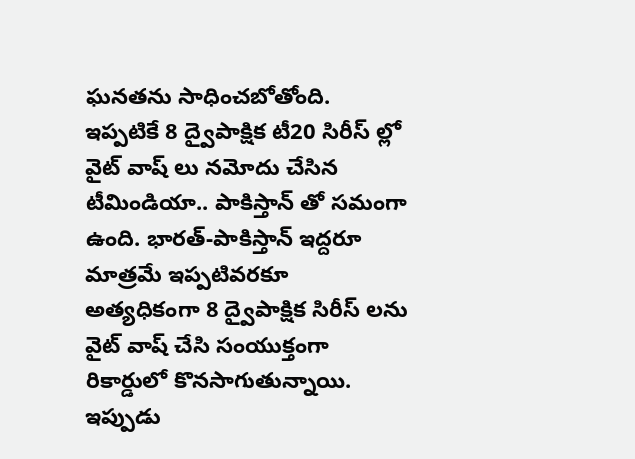ఘనతను సాధించబోతోంది. ఇప్పటికే 8 ద్వైపాక్షిక టీ20 సిరీస్ ల్లో వైట్ వాష్ లు నమోదు చేసిన టీమిండియా.. పాకిస్తాన్ తో సమంగా ఉంది. భారత్-పాకిస్తాన్ ఇద్దరూ మాత్రమే ఇప్పటివరకూ అత్యధికంగా 8 ద్వైపాక్షిక సిరీస్ లను వైట్ వాష్ చేసి సంయుక్తంగా రికార్డులో కొనసాగుతున్నాయి. ఇప్పుడు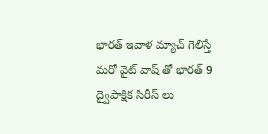భారత్ ఇవాళ మ్యాచ్ గెలిస్తే మరో వైట్ వాష్ తో భారత్ 9 ద్వైపాక్షిక సిరీస్ లు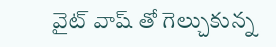వైట్ వాష్ తో గెల్చుకున్న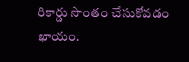రికార్డు సొంతం చేసుకోవడం ఖాయం.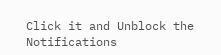Click it and Unblock the Notifications